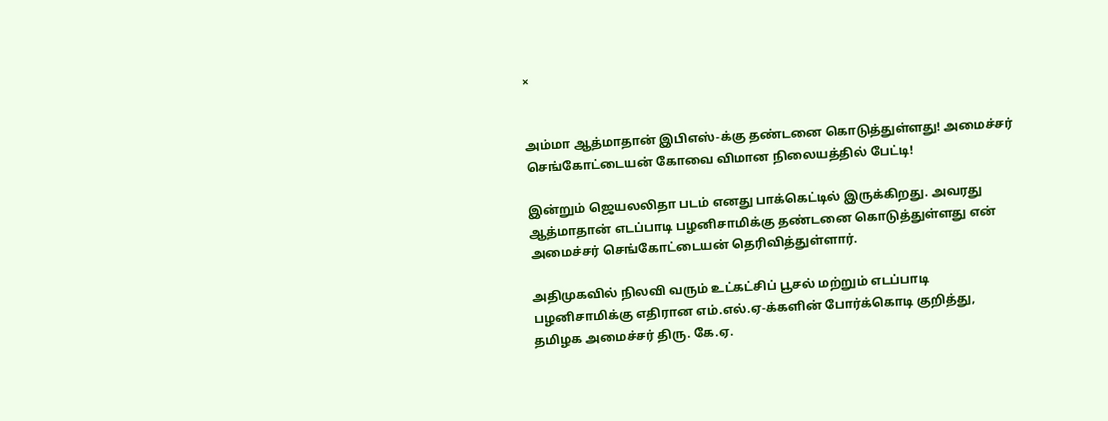×


அம்மா ஆத்மாதான் இபிஎஸ்-க்கு தண்டனை கொடுத்துள்ளது! அமைச்சர் செங்கோட்டையன் கோவை விமான நிலையத்தில் பேட்டி!

இன்றும் ஜெயலலிதா படம் எனது பாக்கெட்டில் இருக்கிறது. அவரது ஆத்மாதான் எடப்பாடி பழனிசாமிக்கு தண்டனை கொடுத்துள்ளது என் அமைச்சர் செங்கோட்டையன் தெரிவித்துள்ளார்.

அதிமுகவில் நிலவி வரும் உட்கட்சிப் பூசல் மற்றும் எடப்பாடி பழனிசாமிக்கு எதிரான எம்.எல்.ஏ-க்களின் போர்க்கொடி குறித்து, தமிழக அமைச்சர் திரு. கே.ஏ.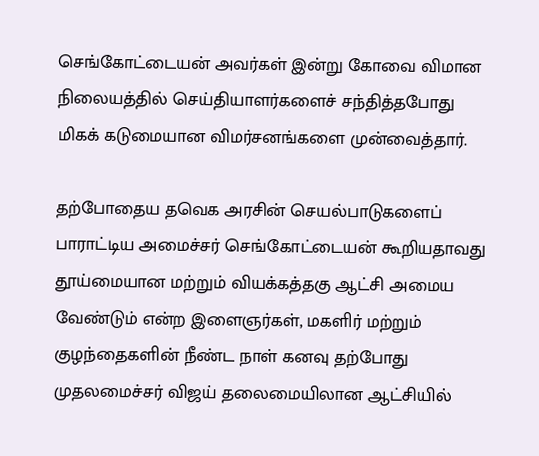செங்கோட்டையன் அவர்கள் இன்று கோவை விமான நிலையத்தில் செய்தியாளர்களைச் சந்தித்தபோது மிகக் கடுமையான விமர்சனங்களை முன்வைத்தார்.

தற்போதைய தவெக அரசின் செயல்பாடுகளைப் பாராட்டிய அமைச்சர் செங்கோட்டையன் கூறியதாவது தூய்மையான மற்றும் வியக்கத்தகு ஆட்சி அமைய வேண்டும் என்ற இளைஞர்கள், மகளிர் மற்றும் குழந்தைகளின் நீண்ட நாள் கனவு தற்போது முதலமைச்சர் விஜய் தலைமையிலான ஆட்சியில்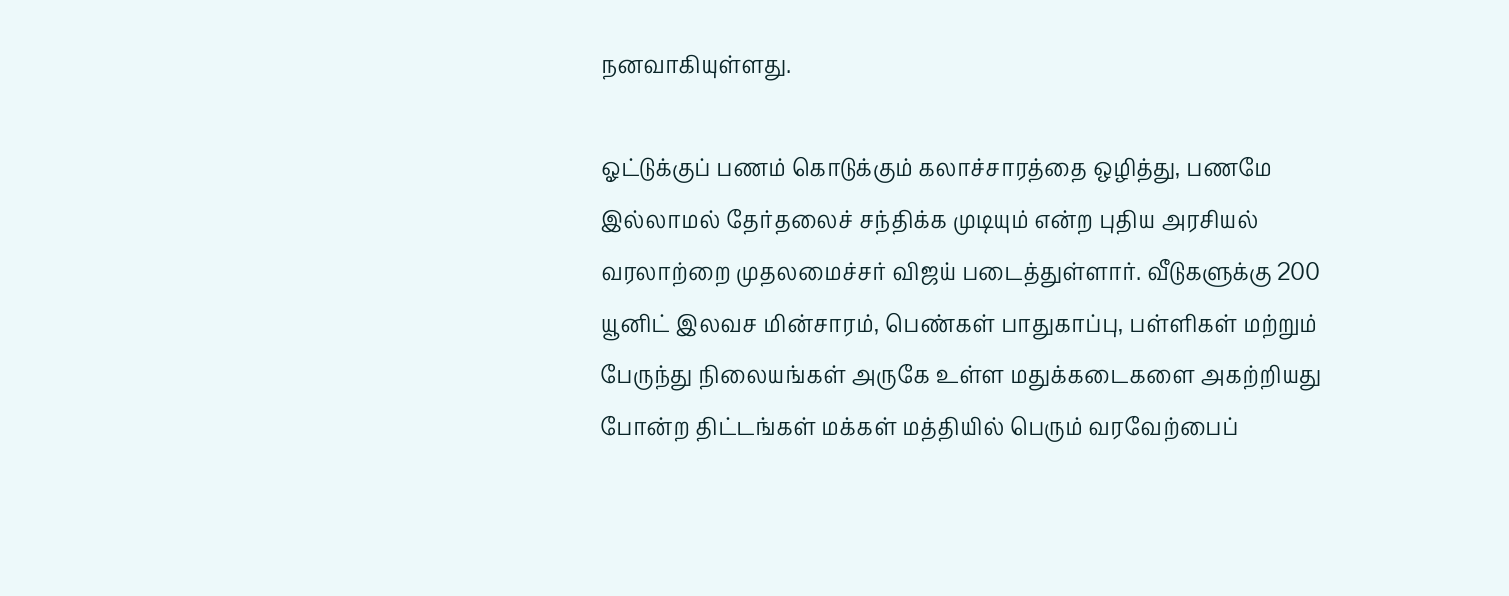நனவாகியுள்ளது.

ஓட்டுக்குப் பணம் கொடுக்கும் கலாச்சாரத்தை ஒழித்து, பணமே இல்லாமல் தேர்தலைச் சந்திக்க முடியும் என்ற புதிய அரசியல் வரலாற்றை முதலமைச்சர் விஜய் படைத்துள்ளார். வீடுகளுக்கு 200 யூனிட் இலவச மின்சாரம், பெண்கள் பாதுகாப்பு, பள்ளிகள் மற்றும் பேருந்து நிலையங்கள் அருகே உள்ள மதுக்கடைகளை அகற்றியது போன்ற திட்டங்கள் மக்கள் மத்தியில் பெரும் வரவேற்பைப்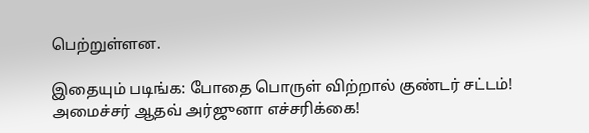பெற்றுள்ளன.

இதையும் படிங்க: போதை பொருள் விற்றால் குண்டர் சட்டம்! அமைச்சர் ஆதவ் அர்ஜுனா எச்சரிக்கை!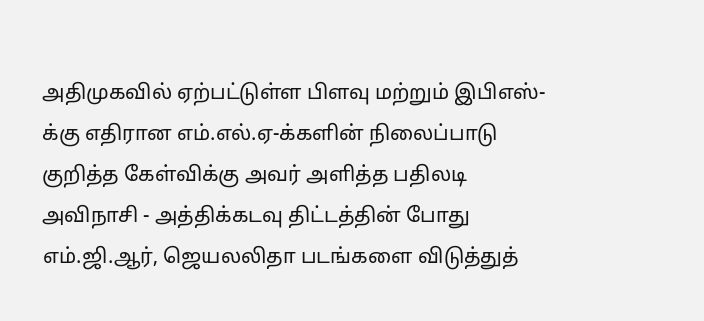அதிமுகவில் ஏற்பட்டுள்ள பிளவு மற்றும் இபிஎஸ்-க்கு எதிரான எம்.எல்.ஏ-க்களின் நிலைப்பாடு குறித்த கேள்விக்கு அவர் அளித்த பதிலடி அவிநாசி - அத்திக்கடவு திட்டத்தின் போது எம்.ஜி.ஆர், ஜெயலலிதா படங்களை விடுத்துத்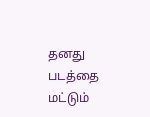தனது படத்தை மட்டும்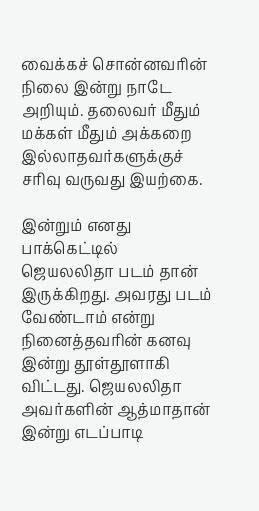வைக்கச் சொன்னவரின் நிலை இன்று நாடே அறியும். தலைவர் மீதும் மக்கள் மீதும் அக்கறை இல்லாதவர்களுக்குச் சரிவு வருவது இயற்கை.

இன்றும் எனது பாக்கெட்டில் ஜெயலலிதா படம் தான் இருக்கிறது. அவரது படம் வேண்டாம் என்று நினைத்தவரின் கனவு இன்று தூள்தூளாகி விட்டது. ஜெயலலிதா அவர்களின் ஆத்மாதான் இன்று எடப்பாடி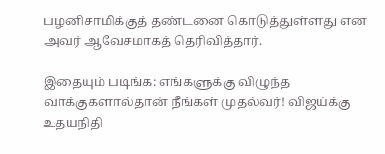பழனிசாமிக்குத் தண்டனை கொடுத்துள்ளது என அவர் ஆவேசமாகத் தெரிவித்தார்.

இதையும் படிங்க: எங்களுக்கு விழுந்த வாக்குகளால்தான் நீங்கள் முதல்வர்! விஜய்க்கு உதயநிதி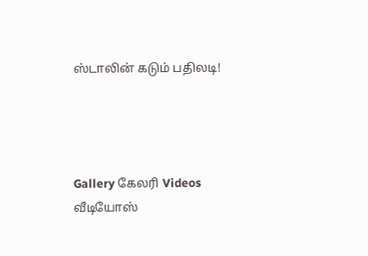ஸ்டாலின் கடும் பதிலடி!




Gallery கேலரி Videos வீடியோஸ்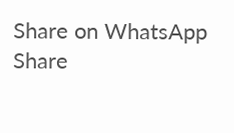Share on WhatsApp Share